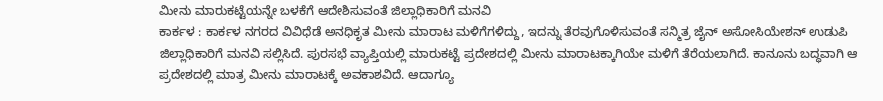ಮೀನು ಮಾರುಕಟ್ಟೆಯನ್ನೇ ಬಳಕೆಗೆ ಆದೇಶಿಸುವಂತೆ ಜಿಲ್ಲಾಧಿಕಾರಿಗೆ ಮನವಿ
ಕಾರ್ಕಳ : ಕಾರ್ಕಳ ನಗರದ ವಿವಿಧೆಡೆ ಅನಧಿಕೃತ ಮೀನು ಮಾರಾಟ ಮಳಿಗೆಗಳಿದ್ದು, ಇದನ್ನು ತೆರವುಗೊಳಿಸುವಂತೆ ಸನ್ಮಿತ್ರ ಜೈನ್ ಅಸೋಸಿಯೇಶನ್ ಉಡುಪಿ ಜಿಲ್ಲಾಧಿಕಾರಿಗೆ ಮನವಿ ಸಲ್ಲಿಸಿದೆ. ಪುರಸಭೆ ವ್ಯಾಪ್ತಿಯಲ್ಲಿ ಮಾರುಕಟ್ಟೆ ಪ್ರದೇಶದಲ್ಲಿ ಮೀನು ಮಾರಾಟಕ್ಕಾಗಿಯೇ ಮಳಿಗೆ ತೆರೆಯಲಾಗಿದೆ. ಕಾನೂನು ಬದ್ಧವಾಗಿ ಆ ಪ್ರದೇಶದಲ್ಲಿ ಮಾತ್ರ ಮೀನು ಮಾರಾಟಕ್ಕೆ ಅವಕಾಶವಿದೆ. ಆದಾಗ್ಯೂ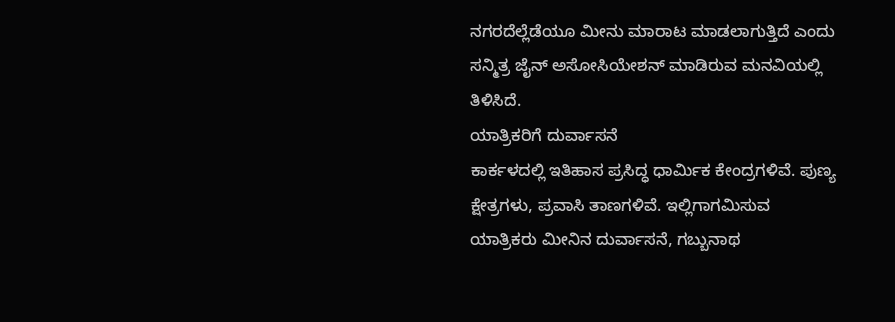ನಗರದೆಲ್ಲೆಡೆಯೂ ಮೀನು ಮಾರಾಟ ಮಾಡಲಾಗುತ್ತಿದೆ ಎಂದು ಸನ್ಮಿತ್ರ ಜೈನ್ ಅಸೋಸಿಯೇಶನ್ ಮಾಡಿರುವ ಮನವಿಯಲ್ಲಿ ತಿಳಿಸಿದೆ.
ಯಾತ್ರಿಕರಿಗೆ ದುರ್ವಾಸನೆ
ಕಾರ್ಕಳದಲ್ಲಿ ಇತಿಹಾಸ ಪ್ರಸಿದ್ಧ ಧಾರ್ಮಿಕ ಕೇಂದ್ರಗಳಿವೆ. ಪುಣ್ಯ ಕ್ಷೇತ್ರಗಳು, ಪ್ರವಾಸಿ ತಾಣಗಳಿವೆ. ಇಲ್ಲಿಗಾಗಮಿಸುವ ಯಾತ್ರಿಕರು ಮೀನಿನ ದುರ್ವಾಸನೆ, ಗಬ್ಬುನಾಥ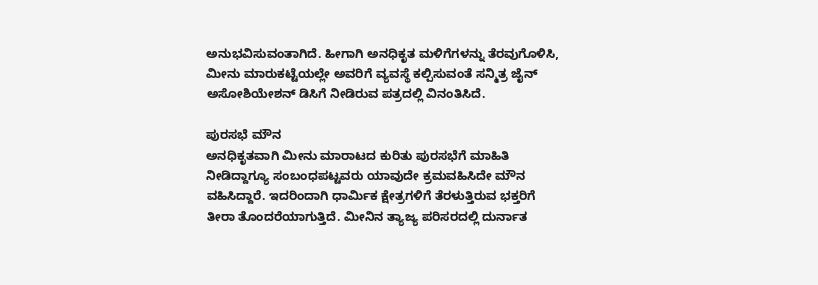ಅನುಭವಿಸುವಂತಾಗಿದೆ. ಹೀಗಾಗಿ ಅನಧಿಕೃತ ಮಳಿಗೆಗಳನ್ನು ತೆರವುಗೊಳಿಸಿ, ಮೀನು ಮಾರುಕಟ್ಟೆಯಲ್ಲೇ ಅವರಿಗೆ ವ್ಯವಸ್ಥೆ ಕಲ್ಪಿಸುವಂತೆ ಸನ್ಮಿತ್ರ ಜೈನ್ ಅಸೋಶಿಯೇಶನ್ ಡಿಸಿಗೆ ನೀಡಿರುವ ಪತ್ರದಲ್ಲಿ ವಿನಂತಿಸಿದೆ.

ಪುರಸಭೆ ಮೌನ
ಅನಧಿಕೃತವಾಗಿ ಮೀನು ಮಾರಾಟದ ಕುರಿತು ಪುರಸಭೆಗೆ ಮಾಹಿತಿ ನೀಡಿದ್ದಾಗ್ಯೂ ಸಂಬಂಧಪಟ್ಟವರು ಯಾವುದೇ ಕ್ರಮವಹಿಸಿದೇ ಮೌನ ವಹಿಸಿದ್ದಾರೆ. ಇದರಿಂದಾಗಿ ಧಾರ್ಮಿಕ ಕ್ಷೇತ್ರಗಳಿಗೆ ತೆರಳುತ್ತಿರುವ ಭಕ್ತರಿಗೆ ತೀರಾ ತೊಂದರೆಯಾಗುತ್ತಿದೆ. ಮೀನಿನ ತ್ಯಾಜ್ಯ ಪರಿಸರದಲ್ಲಿ ದುರ್ನಾತ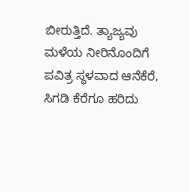ಬೀರುತ್ತಿದೆ. ತ್ಯಾಜ್ಯವು ಮಳೆಯ ನೀರಿನೊಂದಿಗೆ ಪವಿತ್ರ ಸ್ಥಳವಾದ ಆನೆಕೆರೆ, ಸಿಗಡಿ ಕೆರೆಗೂ ಹರಿದು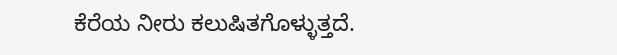ಕೆರೆಯ ನೀರು ಕಲುಷಿತಗೊಳ್ಳುತ್ತದೆ.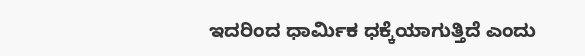ಇದರಿಂದ ಧಾರ್ಮಿಕ ಧಕ್ಕೆಯಾಗುತ್ತಿದೆ ಎಂದು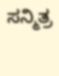ಸನ್ಮಿತ್ರ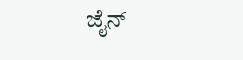ಜೈನ್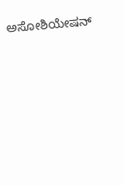ಅಸೋಶಿಯೇಷನ್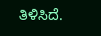ತಿಳಿಸಿದೆ.